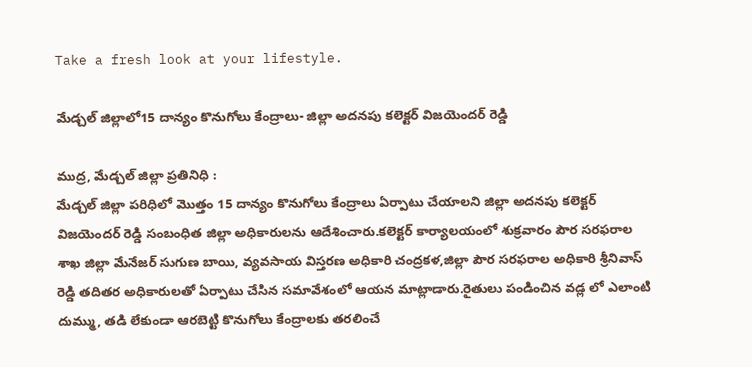Take a fresh look at your lifestyle.

మేడ్చల్ జిల్లాలో15 దాన్యం కొనుగోలు కేంద్రాలు- జిల్లా అదనపు కలెక్టర్ విజయెందర్ రెడ్డి

ముద్ర, మేడ్చల్ జిల్లా ప్రతినిధి :
మేడ్చల్ జిల్లా పరిధిలో మొత్తం 15 దాన్యం కొనుగోలు కేంద్రాలు ఏర్పాటు చేయాలని జిల్లా అదనపు కలెక్టర్ విజయెందర్ రెడ్డి సంబంధిత జిల్లా అధికారులను ఆదేశించారు.కలెక్టర్ కార్యాలయంలో శుక్రవారం పౌర సరఫరాల శాఖ జిల్లా మేనేజర్ సుగుణ బాయి, వ్యవసాయ విస్తరణ అధికారి చంద్రకళ,జిల్లా పౌర సరఫరాల అధికారి శ్రీనివాస్ రెడ్డి తదితర అధికారులతో ఏర్పాటు చేసిన సమావేశంలో ఆయన మాట్లాడారు.రైతులు పండించిన వడ్ల లో ఎలాంటి దుమ్ము, తడి లేకుండా ఆరబెట్టి కొనుగోలు కేంద్రాలకు తరలించే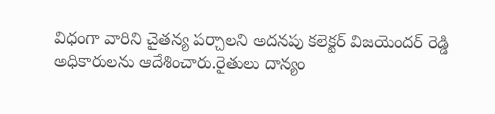విధంగా వారిని చైతన్య పర్చాలని అదనపు కలెక్టర్ విజయెందర్ రెడ్డి అధికారులను ఆదేశించారు.రైతులు దాన్యం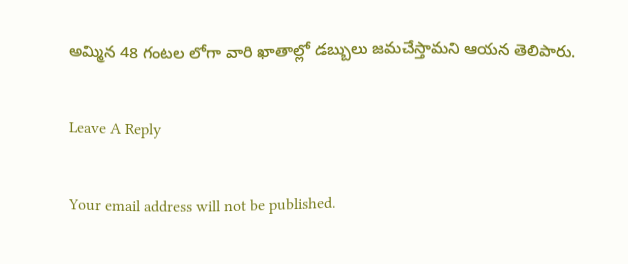అమ్మిన 48 గంటల లోగా వారి ఖాతాల్లో డబ్బులు జమచేస్తామని ఆయన తెలిపారు.

Leave A Reply

Your email address will not be published.